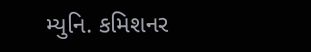મ્યુનિ. કમિશનર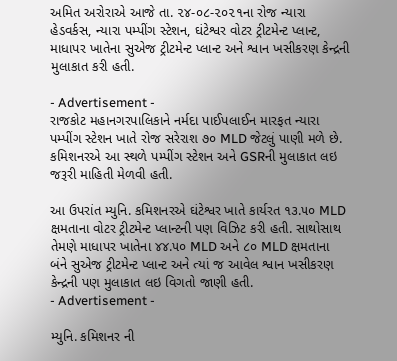અમિત અરોરાએ આજે તા. ૨૪-૦૮-૨૦૨૧ના રોજ ન્યારા હેડવર્કસ, ન્યારા પમ્પીંગ સ્ટેશન, ઘંટેશ્વર વોટર ટ્રીટમેન્ટ પ્લાન્ટ, માધાપર ખાતેના સુએજ ટ્રીટમેન્ટ પ્લાન્ટ અને શ્વાન ખસીકરણ કેન્દ્રની મુલાકાત કરી હતી.

- Advertisement -
રાજકોટ મહાનગરપાલિકાને નર્મદા પાઈપલાઈન મારફત ન્યારા પમ્પીંગ સ્ટેશન ખાતે રોજ સરેરાશ ૭૦ MLD જેટલું પાણી મળે છે. કમિશનરએ આ સ્થળે પમ્પીંગ સ્ટેશન અને GSRની મુલાકાત લઇ જરૂરી માહિતી મેળવી હતી.

આ ઉપરાંત મ્યુનિ. કમિશનરએ ઘંટેશ્વર ખાતે કાર્યરત ૧૩.૫૦ MLD ક્ષમતાના વોટર ટ્રીટમેન્ટ પ્લાન્ટની પણ વિઝિટ કરી હતી. સાથોસાથ તેમણે માધાપર ખાતેના ૪૪.૫૦ MLD અને ૮૦ MLD ક્ષમતાના બંને સુએજ ટ્રીટમેન્ટ પ્લાન્ટ અને ત્યાં જ આવેલ શ્વાન ખસીકરણ કેન્દ્રની પણ મુલાકાત લઇ વિગતો જાણી હતી.
- Advertisement -

મ્યુનિ. કમિશનર ની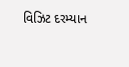વિઝિટ દરમ્યાન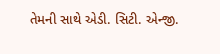તેમની સાથે એડી. સિટી. એન્જી.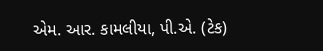એમ. આર. કામલીયા, પી.એ. (ટેક)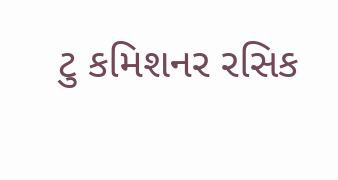ટુ કમિશનર રસિક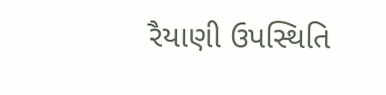રૈયાણી ઉપસ્થિતિ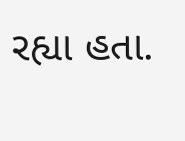રહ્યા હતા.